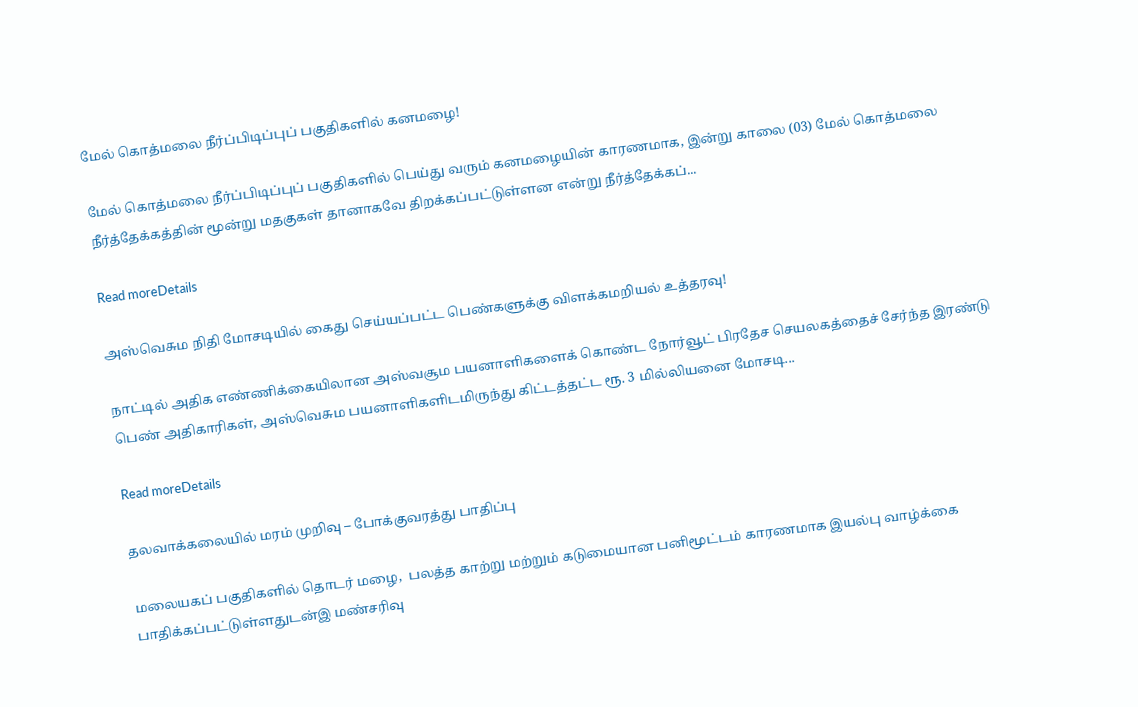மேல் கொத்மலை நீர்ப்பிடிப்புப் பகுதிகளில் கனமழை!

மேல் கொத்மலை நீர்ப்பிடிப்புப் பகுதிகளில் பெய்து வரும் கனமழையின் காரணமாக, இன்று காலை (03) மேல் கொத்மலை நீர்த்தேக்கத்தின் மூன்று மதகுகள் தானாகவே திறக்கப்பட்டுள்ளன என்று நீர்த்தேக்கப்...

Read moreDetails

அஸ்வெசும நிதி மோசடியில் கைது செய்யப்பட்ட பெண்களுக்கு விளக்கமறியல் உத்தரவு!

நாட்டில் அதிக எண்ணிக்கையிலான அஸ்வசூம பயனாளிகளைக் கொண்ட நோர்வூட் பிரதேச செயலகத்தைச் சேர்ந்த இரண்டு பெண் அதிகாரிகள், அஸ்வெசும பயனாளிகளிடமிருந்து கிட்டத்தட்ட ரூ. 3 மில்லியனை மோசடி...

Read moreDetails

தலவாக்கலையில் மரம் முறிவு – போக்குவரத்து பாதிப்பு

மலையகப் பகுதிகளில் தொடர் மழை,  பலத்த காற்று மற்றும் கடுமையான பனிமூட்டம் காரணமாக இயல்பு வாழ்க்கை பாதிக்கப்பட்டுள்ளதுடன்இ மண்சரிவு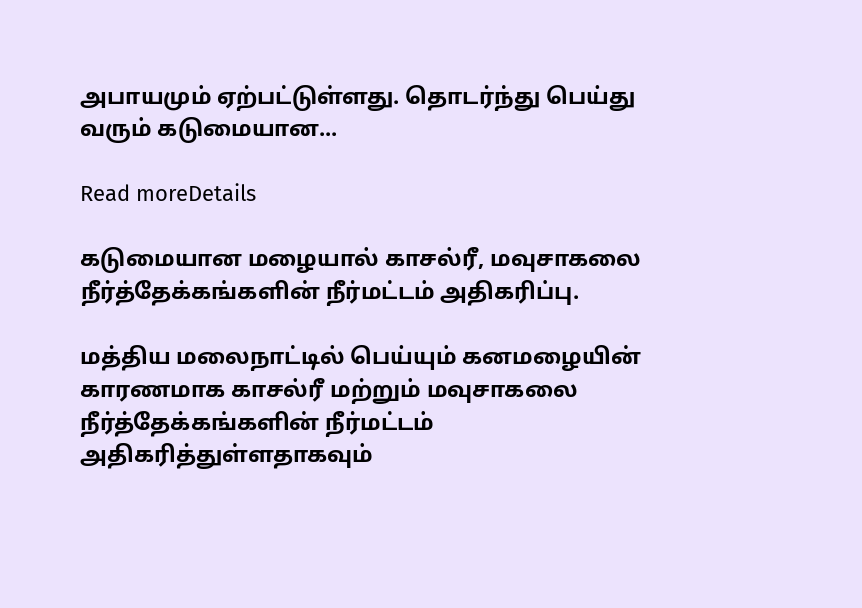அபாயமும் ஏற்பட்டுள்ளது. தொடர்ந்து பெய்து வரும் கடுமையான...

Read moreDetails

கடுமையான மழையால் காசல்ரீ, மவுசாகலை நீர்த்தேக்கங்களின் நீர்மட்டம் அதிகரிப்பு.

மத்திய மலைநாட்டில் பெய்யும் கனமழையின் காரணமாக காசல்ரீ மற்றும் மவுசாகலை நீர்த்தேக்கங்களின் நீர்மட்டம் அதிகரித்துள்ளதாகவும்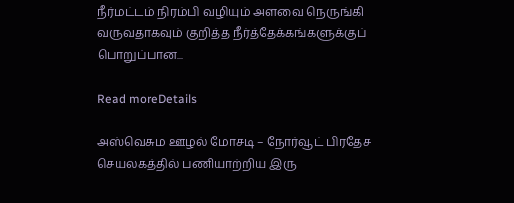நீர்மட்டம் நிரம்பி வழியும் அளவை நெருங்கி வருவதாகவும் குறித்த நீர்த்தேக்கங்களுக்குப் பொறுப்பான...

Read moreDetails

அஸ்வெசும ஊழல் மோசடி – நோர்வூட் பிரதேச செயலகத்தில் பணியாற்றிய இரு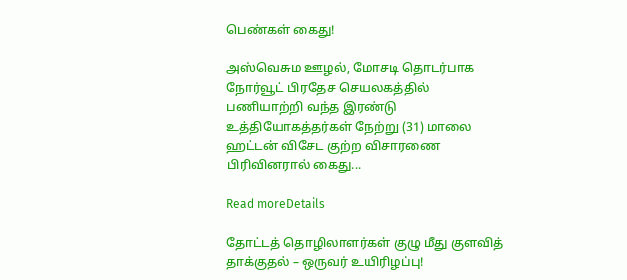பெண்கள் கைது!

அஸ்வெசும ஊழல், மோசடி தொடர்பாக நோர்வூட் பிரதேச செயலகத்தில் பணியாற்றி வந்த இரண்டு உத்தியோகத்தர்கள் நேற்று (31) மாலை ஹட்டன் விசேட குற்ற விசாரணை பிரிவினரால் கைது...

Read moreDetails

தோட்டத் தொழிலாளர்கள் குழு மீது குளவித் தாக்குதல் – ஒருவர் உயிரிழப்பு!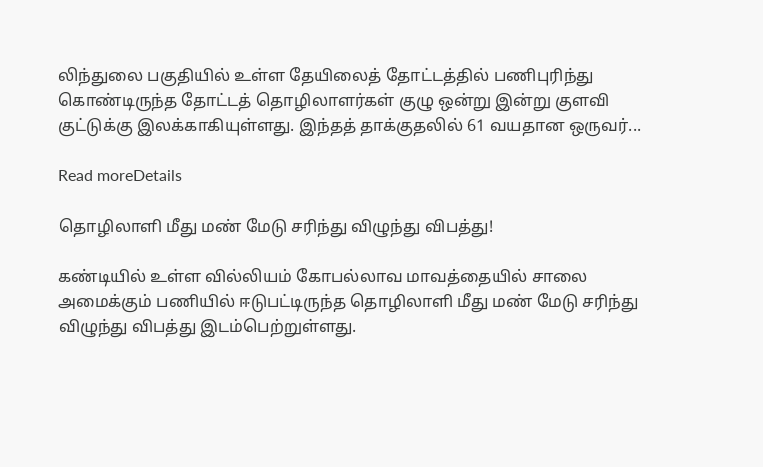லிந்துலை பகுதியில் உள்ள தேயிலைத் தோட்டத்தில் பணிபுரிந்து கொண்டிருந்த தோட்டத் தொழிலாளர்கள் குழு ஒன்று இன்று குளவி குட்டுக்கு இலக்காகியுள்ளது. இந்தத் தாக்குதலில் 61 வயதான ஒருவர்...

Read moreDetails

தொழிலாளி மீது மண் மேடு சரிந்து விழுந்து விபத்து!

கண்டியில் உள்ள வில்லியம் கோபல்லாவ மாவத்தையில் சாலை அமைக்கும் பணியில் ஈடுபட்டிருந்த தொழிலாளி மீது மண் மேடு சரிந்து விழுந்து விபத்து இடம்பெற்றுள்ளது.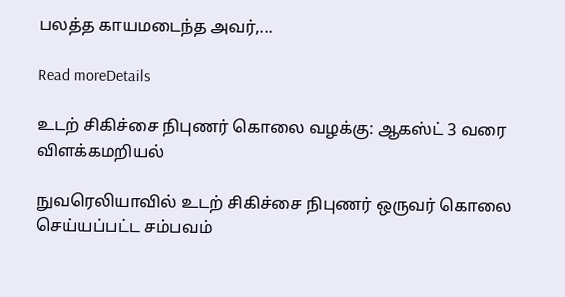பலத்த காயமடைந்த அவர்,...

Read moreDetails

உடற் சிகிச்சை நிபுணர் கொலை வழக்கு: ஆகஸ்ட் 3 வரை விளக்கமறியல்

நுவரெலியாவில் உடற் சிகிச்சை நிபுணர் ஒருவர் கொலை செய்யப்பட்ட சம்பவம்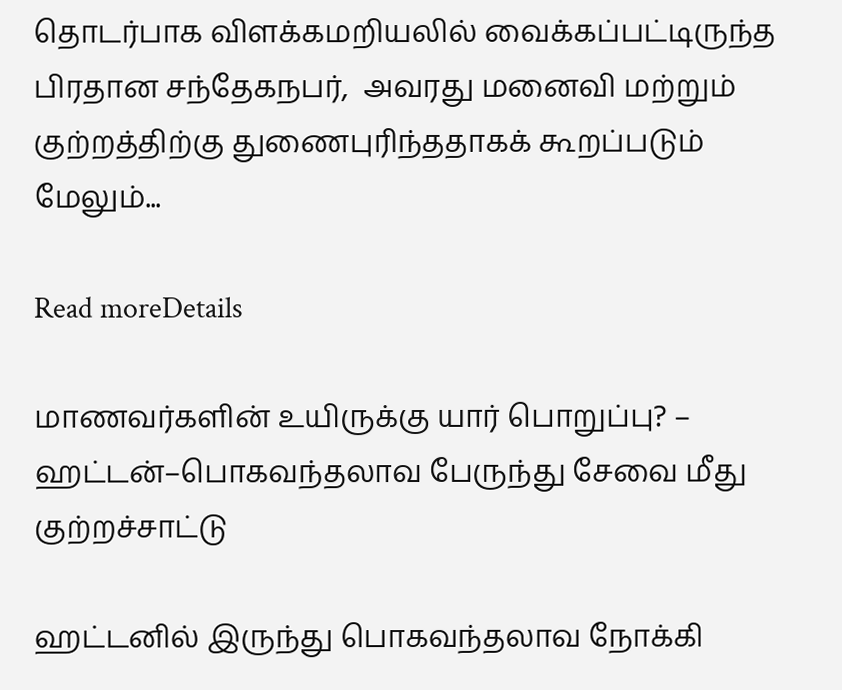தொடர்பாக விளக்கமறியலில் வைக்கப்பட்டிருந்த பிரதான சந்தேகநபர்,  அவரது மனைவி மற்றும் குற்றத்திற்கு துணைபுரிந்ததாகக் கூறப்படும் மேலும்...

Read moreDetails

மாணவர்களின் உயிருக்கு யார் பொறுப்பு? – ஹட்டன்–பொகவந்தலாவ பேருந்து சேவை மீது குற்றச்சாட்டு

ஹட்டனில் இருந்து பொகவந்தலாவ நோக்கி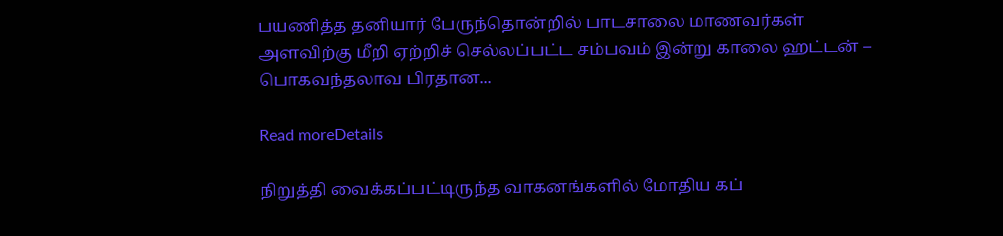பயணித்த தனியார் பேருந்தொன்றில் பாடசாலை மாணவர்கள் அளவிற்கு மீறி ஏற்றிச் செல்லப்பட்ட சம்பவம் இன்று காலை ஹட்டன் – பொகவந்தலாவ பிரதான...

Read moreDetails

நிறுத்தி வைக்கப்பட்டிருந்த வாகனங்களில் மோதிய கப்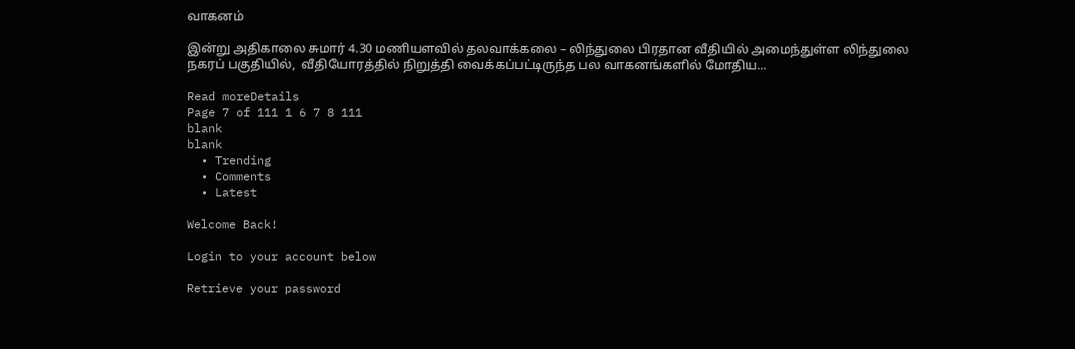வாகனம்

இன்று அதிகாலை சுமார் 4.30 மணியளவில் தலவாக்கலை – லிந்துலை பிரதான வீதியில் அமைந்துள்ள லிந்துலை நகரப் பகுதியில்,  வீதியோரத்தில் நிறுத்தி வைக்கப்பட்டிருந்த பல வாகனங்களில் மோதிய...

Read moreDetails
Page 7 of 111 1 6 7 8 111
blank
blank
  • Trending
  • Comments
  • Latest

Welcome Back!

Login to your account below

Retrieve your password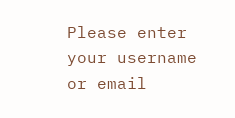Please enter your username or email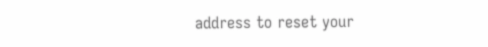address to reset your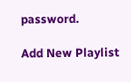password.

Add New Playlist